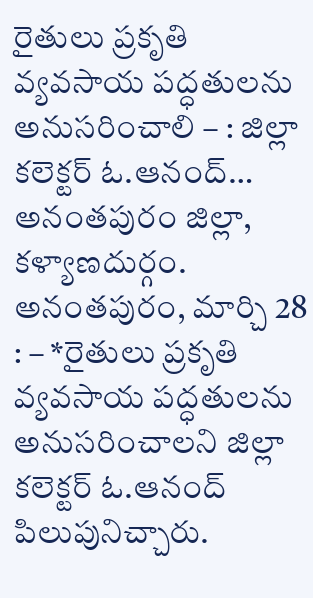రైతులు ప్రకృతి వ్యవసాయ పద్ధతులను అనుసరించాలి – : జిల్లా కలెక్టర్ ఓ.ఆనంద్…
అనంతపురం జిల్లా, కళ్యాణదుర్గం. అనంతపురం, మార్చి 28 : – *రైతులు ప్రకృతి వ్యవసాయ పద్ధతులను అనుసరించాలని జిల్లా కలెక్టర్ ఓ.ఆనంద్ పిలుపునిచ్చారు.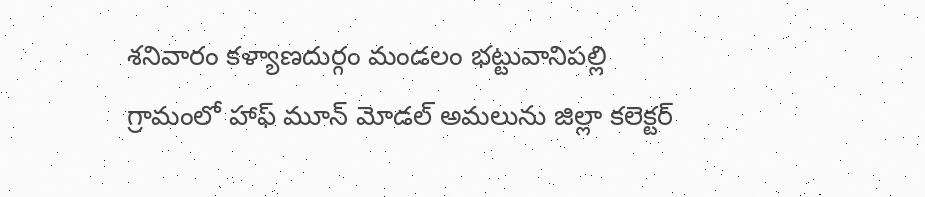శనివారం కళ్యాణదుర్గం మండలం భట్టువానిపల్లి గ్రామంలో హాఫ్ మూన్ మోడల్ అమలును జిల్లా కలెక్టర్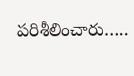పరిశీలించారు…..